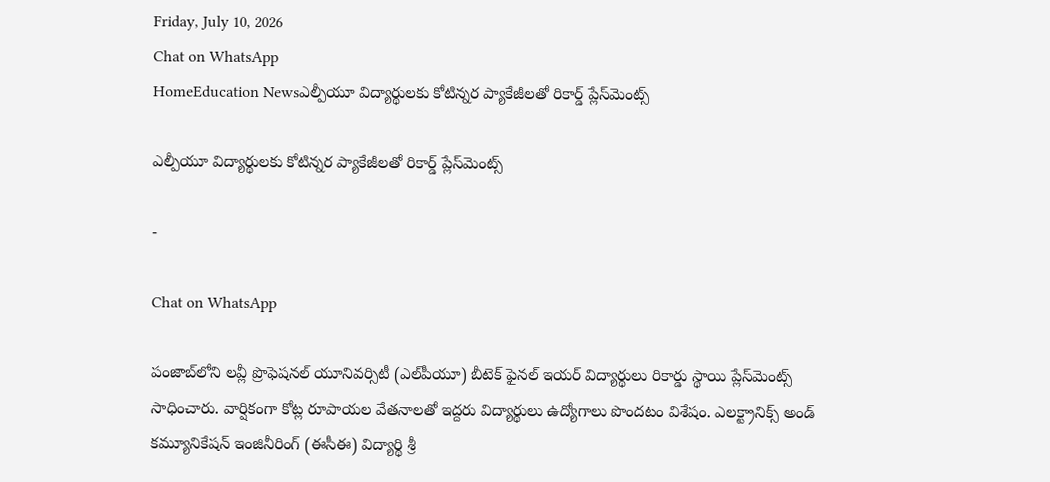Friday, July 10, 2026
Chat on WhatsApp
HomeEducation Newsఎల్పీయూ విద్యార్థులకు కోటిన్నర ప్యాకేజీలతో రికార్డ్ ప్లేస్‌మెంట్స్

ఎల్పీయూ విద్యార్థులకు కోటిన్నర ప్యాకేజీలతో రికార్డ్ ప్లేస్‌మెంట్స్

-

Chat on WhatsApp

పంజాబ్‌లోని లవ్లీ ప్రొఫెషనల్ యూనివర్సిటీ (ఎల్‌పీయూ) బీటెక్ ఫైనల్ ఇయర్ విద్యార్థులు రికార్డు స్థాయి ప్లేస్‌మెంట్స్ సాధించారు. వార్షికంగా కోట్ల రూపాయల వేతనాలతో ఇద్దరు విద్యార్థులు ఉద్యోగాలు పొందటం విశేషం. ఎలక్ట్రానిక్స్ అండ్ కమ్యూనికేషన్ ఇంజినీరింగ్ (ఈసీఈ) విద్యార్థి శ్రీ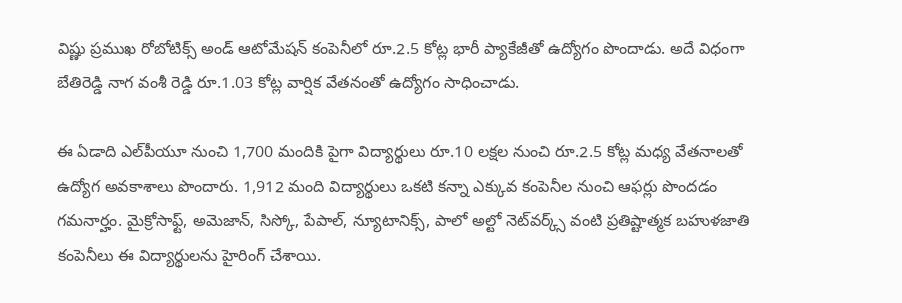విష్ణు ప్రముఖ రోబోటిక్స్ అండ్ ఆటోమేషన్ కంపెనీలో రూ.2.5 కోట్ల భారీ ప్యాకేజీతో ఉద్యోగం పొందాడు. అదే విధంగా బేతిరెడ్డి నాగ వంశీ రెడ్డి రూ.1.03 కోట్ల వార్షిక వేతనంతో ఉద్యోగం సాధించాడు.

ఈ ఏడాది ఎల్‌పీయూ నుంచి 1,700 మందికి పైగా విద్యార్థులు రూ.10 లక్షల నుంచి రూ.2.5 కోట్ల మధ్య వేతనాలతో ఉద్యోగ అవకాశాలు పొందారు. 1,912 మంది విద్యార్థులు ఒకటి కన్నా ఎక్కువ కంపెనీల నుంచి ఆఫర్లు పొందడం గమనార్హం. మైక్రోసాఫ్ట్, అమెజాన్, సిస్కో, పేపాల్, న్యూటానిక్స్, పాలో అల్టో నెట్‌వర్క్స్ వంటి ప్రతిష్టాత్మక బహుళజాతి కంపెనీలు ఈ విద్యార్థులను హైరింగ్ చేశాయి.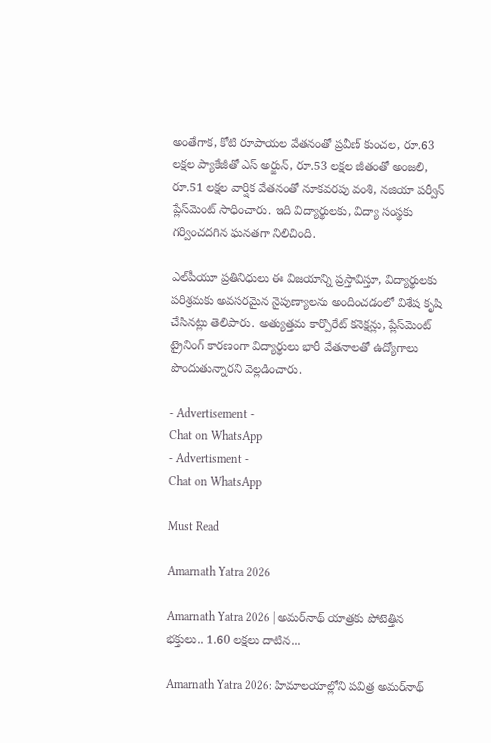అంతేగాక, కోటి రూపాయల వేతనంతో ప్రవీణ్ కుంచల, రూ.63 లక్షల ప్యాకేజీతో ఎస్ అర్జున్, రూ.53 లక్షల జీతంతో అంజలి, రూ.51 లక్షల వార్షిక వేతనంతో నూకవరపు వంశి, నజియా పర్వీన్ ప్లేస్‌మెంట్ సాధించారు. ఇది విద్యార్థులకు, విద్యా సంస్థకు గర్వించదగిన ఘనతగా నిలిచింది.

ఎల్‌పీయూ ప్రతినిధులు ఈ విజయాన్ని ప్రస్తావిస్తూ, విద్యార్థులకు పరిశ్రమకు అవసరమైన నైపుణ్యాలను అందించడంలో విశేష కృషి చేసినట్లు తెలిపారు. అత్యుత్తమ కార్పొరేట్ కనెక్షన్లు, ప్లేస్‌మెంట్ ట్రైనింగ్ కారణంగా విద్యార్థులు భారీ వేతనాలతో ఉద్యోగాలు పొందుతున్నారని వెల్లడించారు.

- Advertisement -
Chat on WhatsApp
- Advertisment -
Chat on WhatsApp

Must Read

Amarnath Yatra 2026

Amarnath Yatra 2026 | అమర్‌నాథ్ యాత్రకు పోటెత్తిన భక్తులు.. 1.60 లక్షలు దాటిన...

Amarnath Yatra 2026: హిమాలయాల్లోని పవిత్ర అమర్‌నాథ్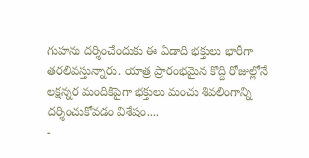గుహను దర్శించేందుకు ఈ ఏడాది భక్తులు భారీగా తరలివస్తున్నారు. యాత్ర ప్రారంభమైన కొద్ది రోజుల్లోనే లక్షన్నర మందికిపైగా భక్తులు మంచు శివలింగాన్ని దర్శించుకోవడం విశేషం....
-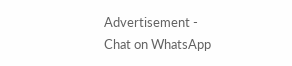Advertisement -
Chat on WhatsApp